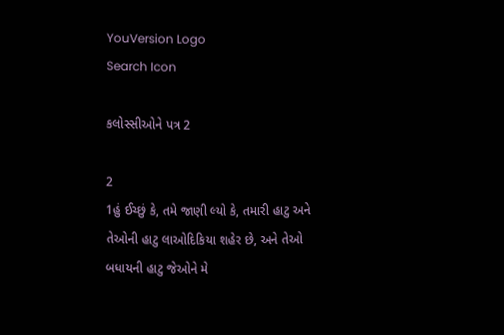YouVersion Logo
Search Icon

કલોસ્સીઓને પત્ર 2

2
1હું ઈચ્છું કે, તમે જાણી લ્યો કે, તમારી હાટુ અને તેઓની હાટુ લાઓદિકિયા શહેર છે, અને તેઓ બધાયની હાટુ જેઓને મે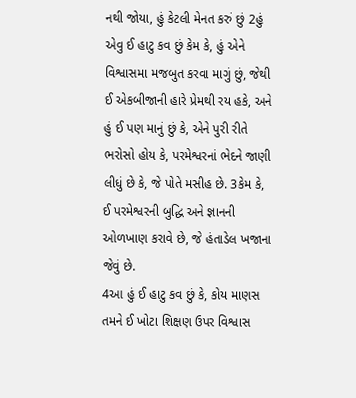નથી જોયા, હું કેટલી મેનત કરું છું 2હું એવુ ઈ હાટુ કવ છું કેમ કે, હું એને વિશ્વાસમા મજબુત કરવા માગું છું, જેથી ઈ એકબીજાની હારે પ્રેમથી રય હકે, અને હું ઈ પણ માનું છું કે, એને પુરી રીતે ભરોસો હોય કે, પરમેશ્વરનાં ભેદને જાણી લીધું છે કે, જે પોતે મસીહ છે. 3કેમ કે, ઈ પરમેશ્વરની બુદ્ધિ અને જ્ઞાનની ઓળખાણ કરાવે છે, જે હંતાડેલ ખજાના જેવું છે.
4આ હું ઈ હાટુ કવ છું કે, કોય માણસ તમને ઈ ખોટા શિક્ષણ ઉપર વિશ્વાસ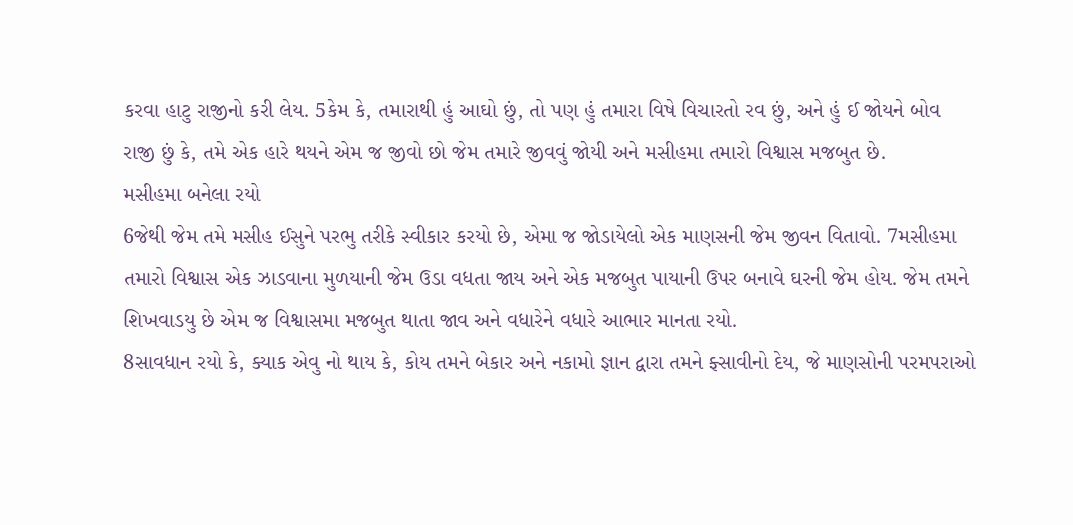કરવા હાટુ રાજીનો કરી લેય. 5કેમ કે, તમારાથી હું આઘો છું, તો પણ હું તમારા વિષે વિચારતો રવ છું, અને હું ઈ જોયને બોવ રાજી છું કે, તમે એક હારે થયને એમ જ જીવો છો જેમ તમારે જીવવું જોયી અને મસીહમા તમારો વિશ્વાસ મજબુત છે.
મસીહમા બનેલા રયો
6જેથી જેમ તમે મસીહ ઈસુને પરભુ તરીકે સ્વીકાર કરયો છે, એમા જ જોડાયેલો એક માણસની જેમ જીવન વિતાવો. 7મસીહમા તમારો વિશ્વાસ એક ઝાડવાના મુળયાની જેમ ઉડા વધતા જાય અને એક મજબુત પાયાની ઉપર બનાવે ઘરની જેમ હોય. જેમ તમને શિખવાડયુ છે એમ જ વિશ્વાસમા મજબુત થાતા જાવ અને વધારેને વધારે આભાર માનતા રયો.
8સાવધાન રયો કે, ક્યાક એવુ નો થાય કે, કોય તમને બેકાર અને નકામો જ્ઞાન દ્વારા તમને ફ્સાવીનો દેય, જે માણસોની પરમપરાઓ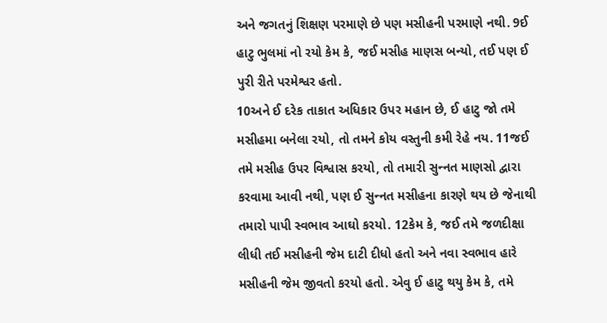અને જગતનું શિક્ષણ પરમાણે છે પણ મસીહની પરમાણે નથી. 9ઈ હાટુ ભુલમાં નો રયો કેમ કે, જઈ મસીહ માણસ બન્યો, તઈ પણ ઈ પુરી રીતે પરમેશ્વર હતો.
10અને ઈ દરેક તાકાત અધિકાર ઉપર મહાન છે, ઈ હાટુ જો તમે મસીહમા બનેલા રયો, તો તમને કોય વસ્તુની કમી રેહે નય. 11જઈ તમે મસીહ ઉપર વિશ્વાસ કરયો, તો તમારી સુન્‍નત માણસો દ્વારા કરવામા આવી નથી, પણ ઈ સુન્‍નત મસીહના કારણે થય છે જેનાથી તમારો પાપી સ્વભાવ આઘો કરયો. 12કેમ કે, જઈ તમે જળદીક્ષા લીધી તઈ મસીહની જેમ દાટી દીધો હતો અને નવા સ્વભાવ હારે મસીહની જેમ જીવતો કરયો હતો. એવુ ઈ હાટુ થયુ કેમ કે, તમે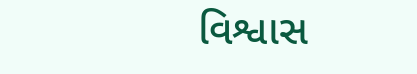વિશ્વાસ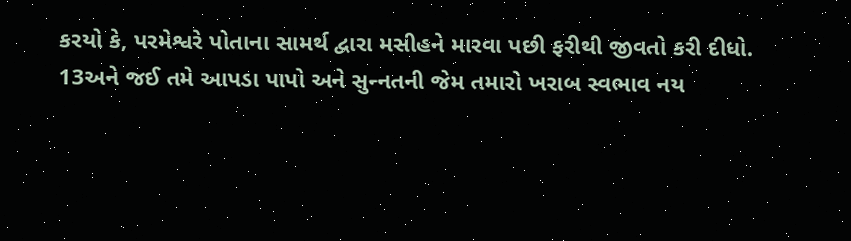કરયો કે, પરમેશ્વરે પોતાના સામર્થ દ્વારા મસીહને મારવા પછી ફરીથી જીવતો કરી દીધો.
13અને જઈ તમે આપડા પાપો અને સુન્‍નતની જેમ તમારો ખરાબ સ્વભાવ નય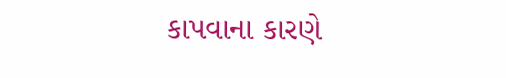કાપવાના કારણે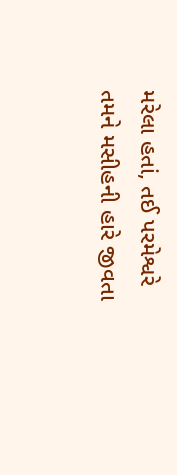મરેલા હતાં, તઈ પરમેશ્વરે તમને મસીહની હારે જીવતા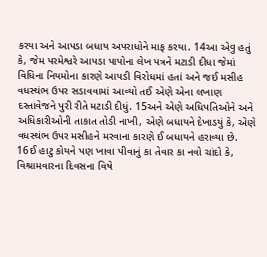કરયા અને આપડા બધાય અપરાધોને માફ કરયા. 14આ એવુ હતું કે, જેમ પરમેશ્વરે આપડા પાપોના લેખ પત્રને મટાડી દીધા જેમાં વિધિના નિયમોના કારણે આપડી વિરોધમાં હતાં અને જઈ મસીહ વધસ્થંભ ઉપર સડાવવામાં આવ્યો તઈ એણે એના લખાણ દસ્તાવેજને પુરી રીતે મટાડી દીધું. 15અને એણે અધિપતિઓને અને અધિકારીઓની તાકાત તોડી નાખી, એણે બધાયને દેખાડયું કે, એણે વધસ્થંભ ઉપર મસીહને મરવાના કારણે ઈ બધાયને હરાવ્યા છે.
16ઈ હાટુ કોયને પણ ખાવા પીવાનું કા તેવાર કા નવો ચાંદો કે, વિશ્રામવારના દિવસના વિષે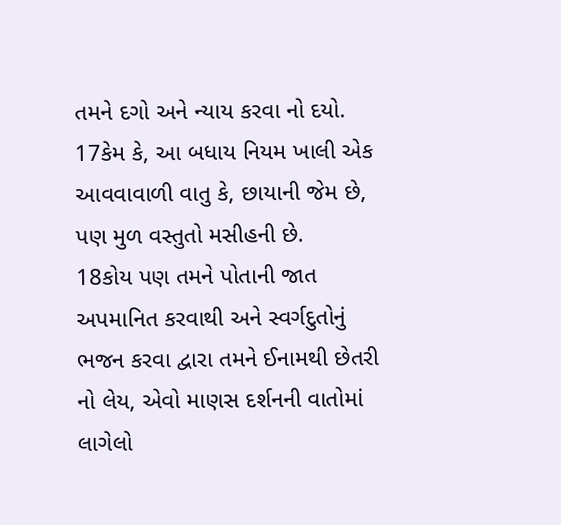તમને દગો અને ન્યાય કરવા નો દયો. 17કેમ કે, આ બધાય નિયમ ખાલી એક આવવાવાળી વાતુ કે, છાયાની જેમ છે, પણ મુળ વસ્તુતો મસીહની છે.
18કોય પણ તમને પોતાની જાત અપમાનિત કરવાથી અને સ્વર્ગદુતોનું ભજન કરવા દ્વારા તમને ઈનામથી છેતરી નો લેય, એવો માણસ દર્શનની વાતોમાં લાગેલો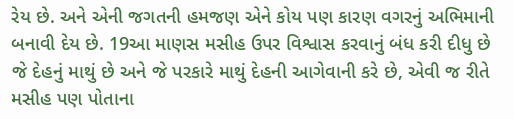રેય છે. અને એની જગતની હમજણ એને કોય પણ કારણ વગરનું અભિમાની બનાવી દેય છે. 19આ માણસ મસીહ ઉપર વિશ્વાસ કરવાનું બંધ કરી દીધુ છે જે દેહનું માથું છે અને જે પરકારે માથું દેહની આગેવાની કરે છે, એવી જ રીતે મસીહ પણ પોતાના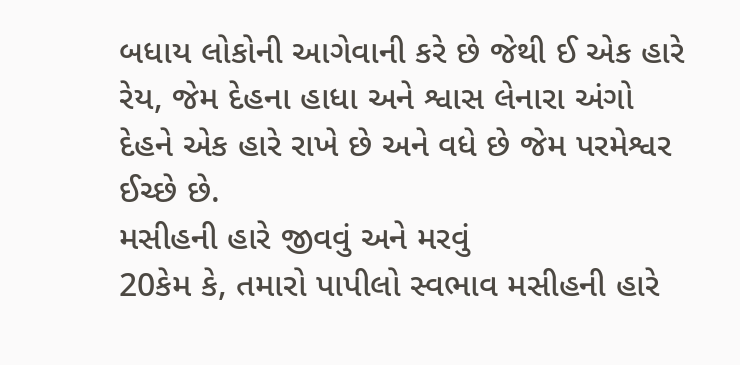બધાય લોકોની આગેવાની કરે છે જેથી ઈ એક હારે રેય, જેમ દેહના હાધા અને શ્વાસ લેનારા અંગો દેહને એક હારે રાખે છે અને વધે છે જેમ પરમેશ્વર ઈચ્છે છે.
મસીહની હારે જીવવું અને મરવું
20કેમ કે, તમારો પાપીલો સ્વભાવ મસીહની હારે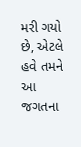મરી ગયો છે, એટલે હવે તમને આ જગતના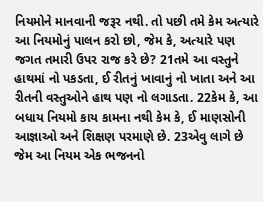નિયમોને માનવાની જરૂર નથી. તો પછી તમે કેમ અત્યારે આ નિયમોનું પાલન કરો છો, જેમ કે, અત્યારે પણ જગત તમારી ઉપર રાજ કરે છે? 21તમે આ વસ્તુને હાથમાં નો પકડતા, ઈ રીતનું ખાવાનું નો ખાતા અને આ રીતની વસ્તુઓને હાથ પણ નો લગાડતા. 22કેમ કે, આ બધાય નિયમો કાય કામના નથી કેમ કે, ઈ માણસોની આજ્ઞાઓ અને શિક્ષણ પરમાણે છે. 23એવુ લાગે છે જેમ આ નિયમ એક ભજનનો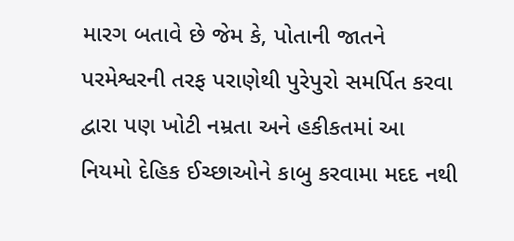મારગ બતાવે છે જેમ કે, પોતાની જાતને પરમેશ્વરની તરફ પરાણેથી પુરેપુરો સમર્પિત કરવા દ્વારા પણ ખોટી નમ્રતા અને હકીકતમાં આ નિયમો દેહિક ઈચ્છાઓને કાબુ કરવામા મદદ નથી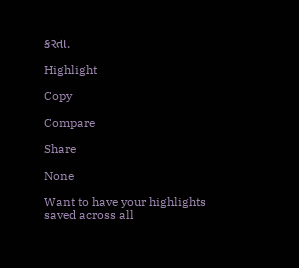કરતા.

Highlight

Copy

Compare

Share

None

Want to have your highlights saved across all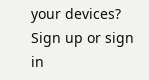your devices? Sign up or sign in